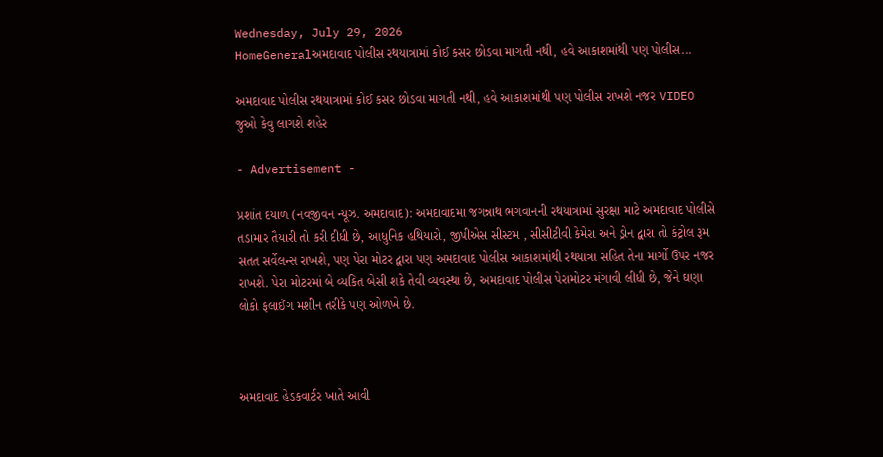Wednesday, July 29, 2026
HomeGeneralઅમદાવાદ પોલીસ રથયાત્રામાં કોઈ કસર છોડવા માગતી નથી, હવે આકાશમાંથી પણ પોલીસ...

અમદાવાદ પોલીસ રથયાત્રામાં કોઈ કસર છોડવા માગતી નથી, હવે આકાશમાંથી પણ પોલીસ રાખશે નજર VIDEO જુઓ કેવુ લાગશે શહેર

- Advertisement -

પ્રશાંત દયાળ (નવજીવન ન્યૂઝ. અમદાવાદ): અમદાવાદમા જગન્નાથ ભગવાનની રથયાત્રામાં સુરક્ષા માટે અમદાવાદ પોલીસે તડામાર તૈયારી તો કરી દીધી છે, આધુનિક હથિયારો, જીપીએસ સીસ્ટમ , સીસીટીવી કેમેરા અને ડ્રોન દ્વારા તો કંટ્રોલ રૂમ સતત સર્વેલન્સ રાખશે, પણ પેરા મોટર દ્વારા પણ અમદાવાદ પોલીસ આકાશમાંથી રથયાત્રા સહિત તેના માર્ગો ઉપર નજર રાખશે. પેરા મોટરમાં બે વ્યકિત બેસી શકે તેવી વ્યવસ્થા છે, અમદાવાદ પોલીસ પેરામોટર મંગાવી લીધી છે, જેને ઘણા લોકો ફલાઈંગ મશીન તરીકે પણ ઓળખે છે.



અમદાવાદ હેડકવાર્ટર ખાતે આવી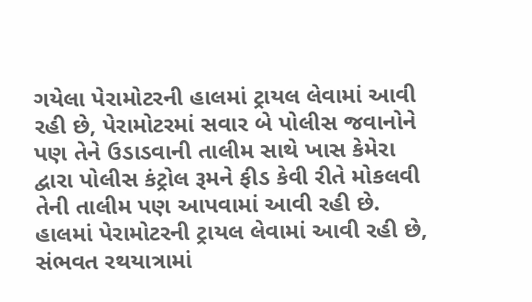ગયેલા પેરામોટરની હાલમાં ટ્રાયલ લેવામાં આવી રહી છે, પેરામોટરમાં સવાર બે પોલીસ જવાનોને પણ તેને ઉડાડવાની તાલીમ સાથે ખાસ કેમેરા દ્વારા પોલીસ કંટ્રોલ રૂમને ફીડ કેવી રીતે મોકલવી તેની તાલીમ પણ આપવામાં આવી રહી છે. હાલમાં પેરામોટરની ટ્રાયલ લેવામાં આવી રહી છે, સંભવત રથયાત્રામાં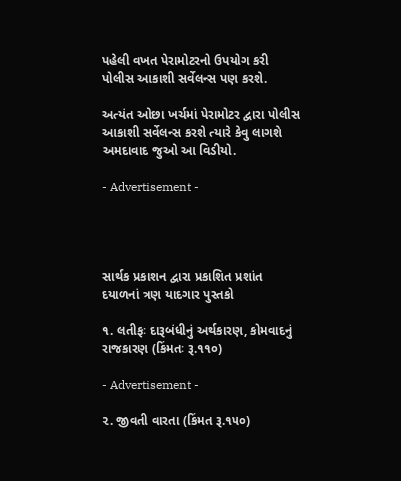પહેલી વખત પેરામોટરનો ઉપયોગ કરી પોલીસ આકાશી સર્વેલન્સ પણ કરશે.

અત્યંત ઓછા ખર્ચમાં પેરામોટર દ્વારા પોલીસ આકાશી સર્વેલન્સ કરશે ત્યારે કેવુ લાગશે અમદાવાદ જુઓ આ વિડીયો.

- Advertisement -




સાર્થક પ્રકાશન દ્વારા પ્રકાશિત પ્રશાંત દયાળનાં ત્રણ યાદગાર પુસ્તકો

૧. લતીફઃ દારૂબંધીનું અર્થકારણ, કોમવાદનું રાજકારણ (કિંમતઃ રૂ.૧૧૦)

- Advertisement -

૨. જીવતી વારતા (કિંમત રૂ.૧૫૦)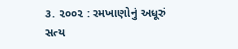૩. ૨૦૦૨ : રમખાણોનું અધૂરું સત્ય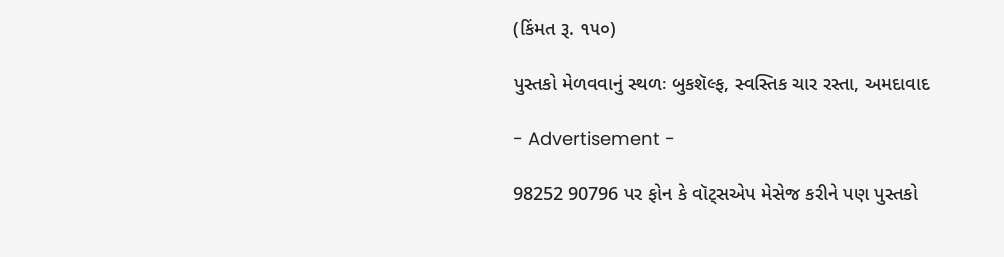(કિંમત રૂ. ૧૫૦)

પુસ્તકો મેળવવાનું સ્થળઃ બુકશૅલ્ફ, સ્વસ્તિક ચાર રસ્તા, અમદાવાદ

- Advertisement -

98252 90796 પર ફોન કે વૉટ્સએપ મેસેજ કરીને પણ પુસ્તકો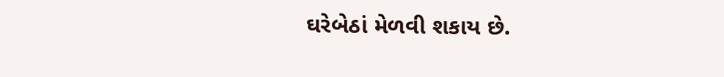ઘરેબેઠાં મેળવી શકાય છે.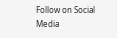Follow on Social Media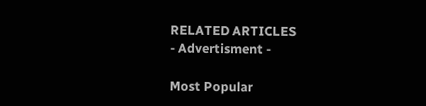RELATED ARTICLES
- Advertisment -

Most Popular